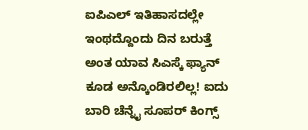ಐಪಿಎಲ್ ಇತಿಹಾಸದಲ್ಲೇ ಇಂಥದ್ದೊಂದು ದಿನ ಬರುತ್ತೆ ಅಂತ ಯಾವ ಸಿಎಸ್ಕೆ ಫ್ಯಾನ್ ಕೂಡ ಅನ್ಕೊಂಡಿರಲಿಲ್ಲ! ಐದು ಬಾರಿ ಚೆನ್ನೈ ಸೂಪರ್ ಕಿಂಗ್ಸ್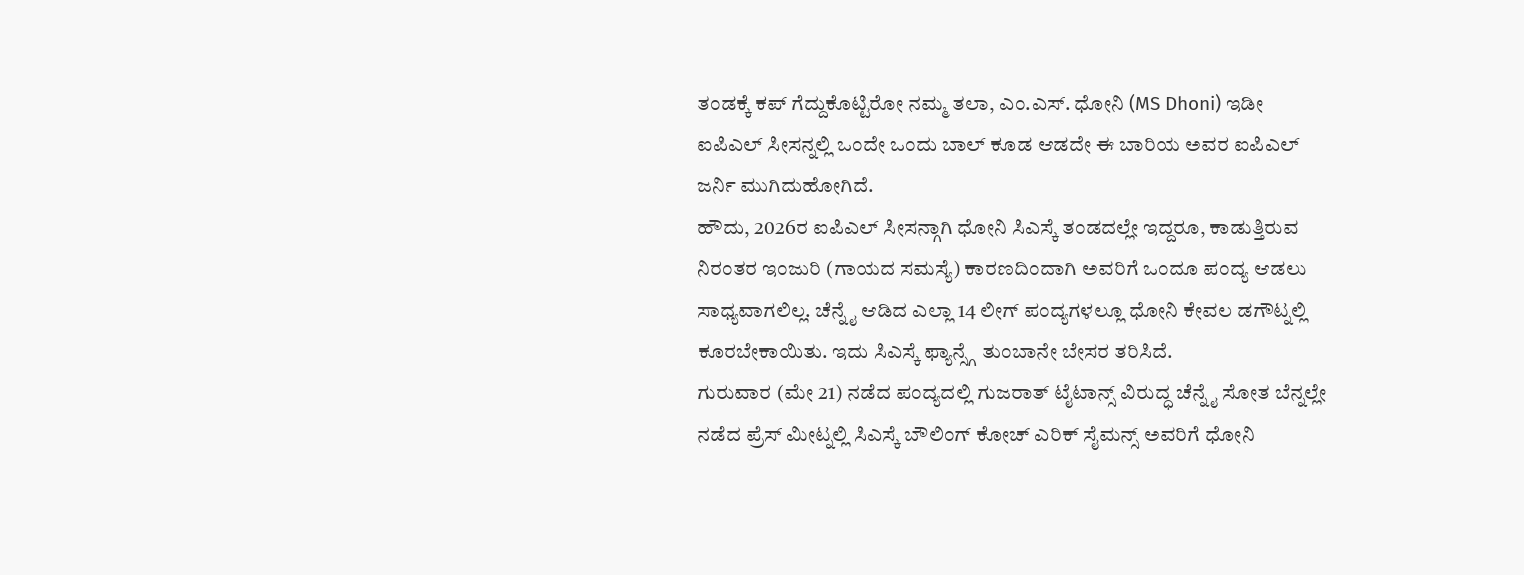ತಂಡಕ್ಕೆ ಕಪ್ ಗೆದ್ದುಕೊಟ್ಟಿರೋ ನಮ್ಮ ತಲಾ, ಎಂ.ಎಸ್. ಧೋನಿ (MS Dhoni) ಇಡೀ ಐಪಿಎಲ್ ಸೀಸನ್ನಲ್ಲಿ ಒಂದೇ ಒಂದು ಬಾಲ್ ಕೂಡ ಆಡದೇ ಈ ಬಾರಿಯ ಅವರ ಐಪಿಎಲ್ ಜರ್ನಿ ಮುಗಿದುಹೋಗಿದೆ.
ಹೌದು, 2026ರ ಐಪಿಎಲ್ ಸೀಸನ್ಗಾಗಿ ಧೋನಿ ಸಿಎಸ್ಕೆ ತಂಡದಲ್ಲೇ ಇದ್ದರೂ, ಕಾಡುತ್ತಿರುವ ನಿರಂತರ ಇಂಜುರಿ (ಗಾಯದ ಸಮಸ್ಯೆ) ಕಾರಣದಿಂದಾಗಿ ಅವರಿಗೆ ಒಂದೂ ಪಂದ್ಯ ಆಡಲು ಸಾಧ್ಯವಾಗಲಿಲ್ಲ. ಚೆನ್ನೈ ಆಡಿದ ಎಲ್ಲಾ 14 ಲೀಗ್ ಪಂದ್ಯಗಳಲ್ಲೂ ಧೋನಿ ಕೇವಲ ಡಗೌಟ್ನಲ್ಲಿ ಕೂರಬೇಕಾಯಿತು. ಇದು ಸಿಎಸ್ಕೆ ಫ್ಯಾನ್ಸ್ಗೆ ತುಂಬಾನೇ ಬೇಸರ ತರಿಸಿದೆ.
ಗುರುವಾರ (ಮೇ 21) ನಡೆದ ಪಂದ್ಯದಲ್ಲಿ ಗುಜರಾತ್ ಟೈಟಾನ್ಸ್ ವಿರುದ್ಧ ಚೆನ್ನೈ ಸೋತ ಬೆನ್ನಲ್ಲೇ ನಡೆದ ಪ್ರೆಸ್ ಮೀಟ್ನಲ್ಲಿ ಸಿಎಸ್ಕೆ ಬೌಲಿಂಗ್ ಕೋಚ್ ಎರಿಕ್ ಸೈಮನ್ಸ್ ಅವರಿಗೆ ಧೋನಿ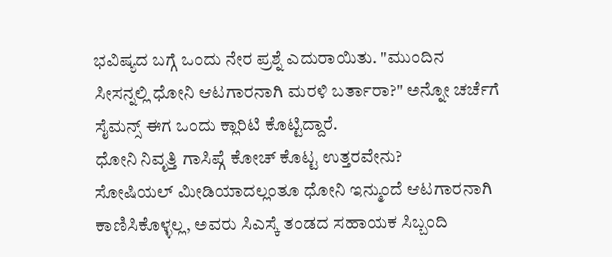ಭವಿಷ್ಯದ ಬಗ್ಗೆ ಒಂದು ನೇರ ಪ್ರಶ್ನೆ ಎದುರಾಯಿತು. "ಮುಂದಿನ ಸೀಸನ್ನಲ್ಲಿ ಧೋನಿ ಆಟಗಾರನಾಗಿ ಮರಳಿ ಬರ್ತಾರಾ?" ಅನ್ನೋ ಚರ್ಚೆಗೆ ಸೈಮನ್ಸ್ ಈಗ ಒಂದು ಕ್ಲಾರಿಟಿ ಕೊಟ್ಟಿದ್ದಾರೆ.
ಧೋನಿ ನಿವೃತ್ತಿ ಗಾಸಿಪ್ಗೆ ಕೋಚ್ ಕೊಟ್ಟ ಉತ್ತರವೇನು?
ಸೋಷಿಯಲ್ ಮೀಡಿಯಾದಲ್ಲಂತೂ ಧೋನಿ ಇನ್ಮುಂದೆ ಆಟಗಾರನಾಗಿ ಕಾಣಿಸಿಕೊಳ್ಳಲ್ಲ, ಅವರು ಸಿಎಸ್ಕೆ ತಂಡದ ಸಹಾಯಕ ಸಿಬ್ಬಂದಿ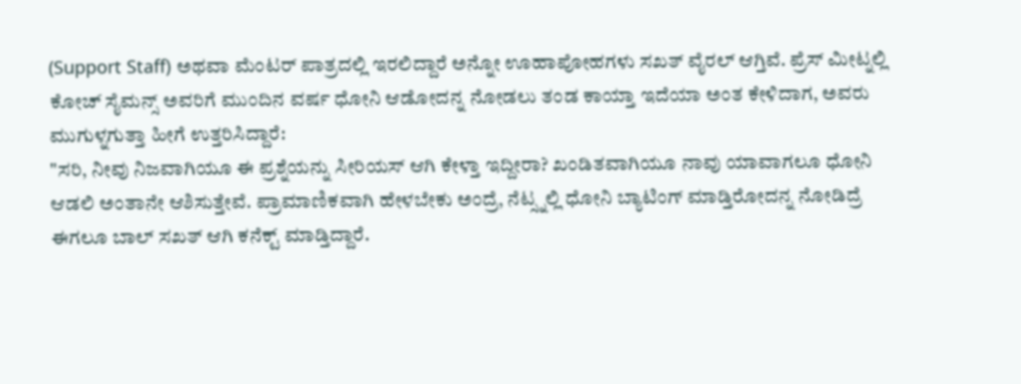(Support Staff) ಅಥವಾ ಮೆಂಟರ್ ಪಾತ್ರದಲ್ಲಿ ಇರಲಿದ್ದಾರೆ ಅನ್ನೋ ಊಹಾಪೋಹಗಳು ಸಖತ್ ವೈರಲ್ ಆಗ್ತಿವೆ. ಪ್ರೆಸ್ ಮೀಟ್ನಲ್ಲಿ ಕೋಚ್ ಸೈಮನ್ಸ್ ಅವರಿಗೆ ಮುಂದಿನ ವರ್ಷ ಧೋನಿ ಆಡೋದನ್ನ ನೋಡಲು ತಂಡ ಕಾಯ್ತಾ ಇದೆಯಾ ಅಂತ ಕೇಳಿದಾಗ, ಅವರು ಮುಗುಳ್ನಗುತ್ತಾ ಹೀಗೆ ಉತ್ತರಿಸಿದ್ದಾರೆ:
"ಸರಿ, ನೀವು ನಿಜವಾಗಿಯೂ ಈ ಪ್ರಶ್ನೆಯನ್ನು ಸೀರಿಯಸ್ ಆಗಿ ಕೇಳ್ತಾ ಇದ್ದೀರಾ? ಖಂಡಿತವಾಗಿಯೂ ನಾವು ಯಾವಾಗಲೂ ಧೋನಿ ಆಡಲಿ ಅಂತಾನೇ ಆಶಿಸುತ್ತೇವೆ. ಪ್ರಾಮಾಣಿಕವಾಗಿ ಹೇಳಬೇಕು ಅಂದ್ರೆ, ನೆಟ್ಸ್ನಲ್ಲಿ ಧೋನಿ ಬ್ಯಾಟಿಂಗ್ ಮಾಡ್ತಿರೋದನ್ನ ನೋಡಿದ್ರೆ ಈಗಲೂ ಬಾಲ್ ಸಖತ್ ಆಗಿ ಕನೆಕ್ಟ್ ಮಾಡ್ತಿದ್ದಾರೆ.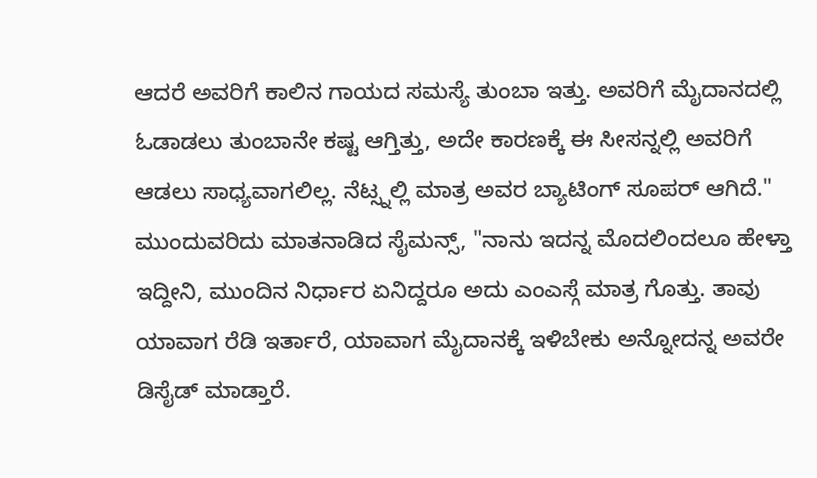ಆದರೆ ಅವರಿಗೆ ಕಾಲಿನ ಗಾಯದ ಸಮಸ್ಯೆ ತುಂಬಾ ಇತ್ತು. ಅವರಿಗೆ ಮೈದಾನದಲ್ಲಿ ಓಡಾಡಲು ತುಂಬಾನೇ ಕಷ್ಟ ಆಗ್ತಿತ್ತು, ಅದೇ ಕಾರಣಕ್ಕೆ ಈ ಸೀಸನ್ನಲ್ಲಿ ಅವರಿಗೆ ಆಡಲು ಸಾಧ್ಯವಾಗಲಿಲ್ಲ. ನೆಟ್ಸ್ನಲ್ಲಿ ಮಾತ್ರ ಅವರ ಬ್ಯಾಟಿಂಗ್ ಸೂಪರ್ ಆಗಿದೆ."
ಮುಂದುವರಿದು ಮಾತನಾಡಿದ ಸೈಮನ್ಸ್, "ನಾನು ಇದನ್ನ ಮೊದಲಿಂದಲೂ ಹೇಳ್ತಾ ಇದ್ದೀನಿ, ಮುಂದಿನ ನಿರ್ಧಾರ ಏನಿದ್ದರೂ ಅದು ಎಂಎಸ್ಗೆ ಮಾತ್ರ ಗೊತ್ತು. ತಾವು ಯಾವಾಗ ರೆಡಿ ಇರ್ತಾರೆ, ಯಾವಾಗ ಮೈದಾನಕ್ಕೆ ಇಳಿಬೇಕು ಅನ್ನೋದನ್ನ ಅವರೇ ಡಿಸೈಡ್ ಮಾಡ್ತಾರೆ.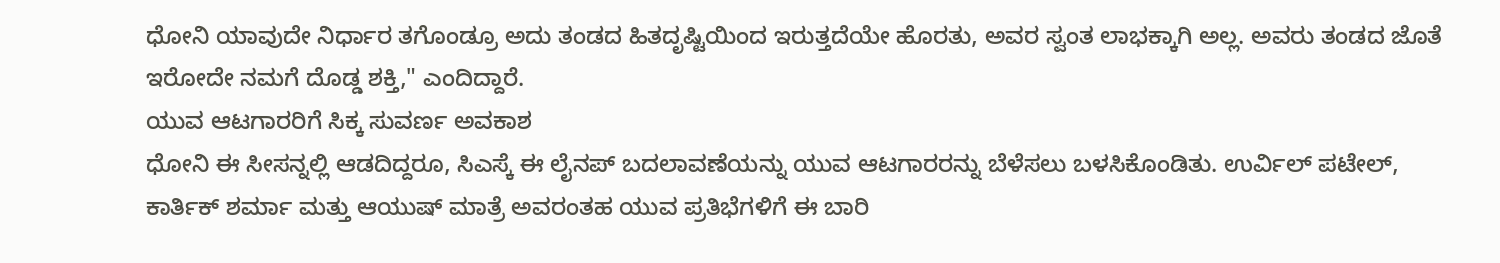ಧೋನಿ ಯಾವುದೇ ನಿರ್ಧಾರ ತಗೊಂಡ್ರೂ ಅದು ತಂಡದ ಹಿತದೃಷ್ಟಿಯಿಂದ ಇರುತ್ತದೆಯೇ ಹೊರತು, ಅವರ ಸ್ವಂತ ಲಾಭಕ್ಕಾಗಿ ಅಲ್ಲ. ಅವರು ತಂಡದ ಜೊತೆ ಇರೋದೇ ನಮಗೆ ದೊಡ್ಡ ಶಕ್ತಿ," ಎಂದಿದ್ದಾರೆ.
ಯುವ ಆಟಗಾರರಿಗೆ ಸಿಕ್ಕ ಸುವರ್ಣ ಅವಕಾಶ
ಧೋನಿ ಈ ಸೀಸನ್ನಲ್ಲಿ ಆಡದಿದ್ದರೂ, ಸಿಎಸ್ಕೆ ಈ ಲೈನಪ್ ಬದಲಾವಣೆಯನ್ನು ಯುವ ಆಟಗಾರರನ್ನು ಬೆಳೆಸಲು ಬಳಸಿಕೊಂಡಿತು. ಉರ್ವಿಲ್ ಪಟೇಲ್, ಕಾರ್ತಿಕ್ ಶರ್ಮಾ ಮತ್ತು ಆಯುಷ್ ಮಾತ್ರೆ ಅವರಂತಹ ಯುವ ಪ್ರತಿಭೆಗಳಿಗೆ ಈ ಬಾರಿ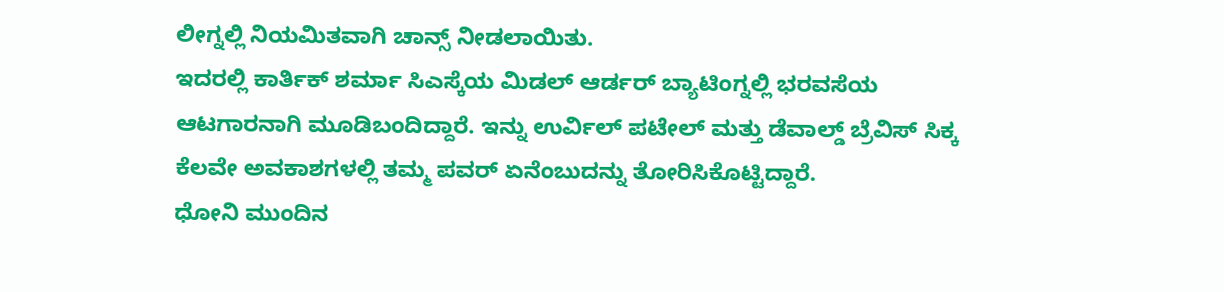ಲೀಗ್ನಲ್ಲಿ ನಿಯಮಿತವಾಗಿ ಚಾನ್ಸ್ ನೀಡಲಾಯಿತು.
ಇದರಲ್ಲಿ ಕಾರ್ತಿಕ್ ಶರ್ಮಾ ಸಿಎಸ್ಕೆಯ ಮಿಡಲ್ ಆರ್ಡರ್ ಬ್ಯಾಟಿಂಗ್ನಲ್ಲಿ ಭರವಸೆಯ ಆಟಗಾರನಾಗಿ ಮೂಡಿಬಂದಿದ್ದಾರೆ. ಇನ್ನು ಉರ್ವಿಲ್ ಪಟೇಲ್ ಮತ್ತು ಡೆವಾಲ್ಡ್ ಬ್ರೆವಿಸ್ ಸಿಕ್ಕ ಕೆಲವೇ ಅವಕಾಶಗಳಲ್ಲಿ ತಮ್ಮ ಪವರ್ ಏನೆಂಬುದನ್ನು ತೋರಿಸಿಕೊಟ್ಟಿದ್ದಾರೆ.
ಧೋನಿ ಮುಂದಿನ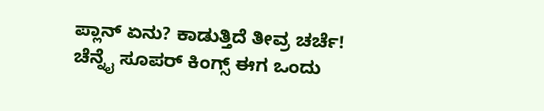ಪ್ಲಾನ್ ಏನು? ಕಾಡುತ್ತಿದೆ ತೀವ್ರ ಚರ್ಚೆ!
ಚೆನ್ನೈ ಸೂಪರ್ ಕಿಂಗ್ಸ್ ಈಗ ಒಂದು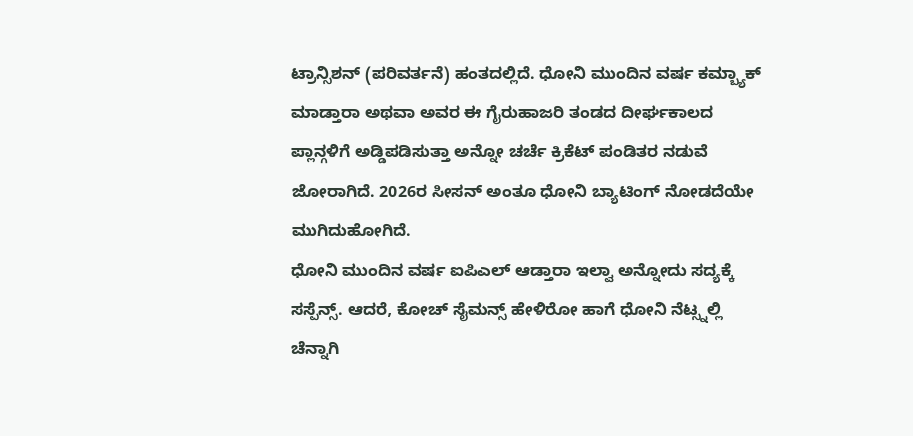ಟ್ರಾನ್ಸಿಶನ್ (ಪರಿವರ್ತನೆ) ಹಂತದಲ್ಲಿದೆ. ಧೋನಿ ಮುಂದಿನ ವರ್ಷ ಕಮ್ಬ್ಯಾಕ್ ಮಾಡ್ತಾರಾ ಅಥವಾ ಅವರ ಈ ಗೈರುಹಾಜರಿ ತಂಡದ ದೀರ್ಘಕಾಲದ ಪ್ಲಾನ್ಗಳಿಗೆ ಅಡ್ಡಿಪಡಿಸುತ್ತಾ ಅನ್ನೋ ಚರ್ಚೆ ಕ್ರಿಕೆಟ್ ಪಂಡಿತರ ನಡುವೆ ಜೋರಾಗಿದೆ. 2026ರ ಸೀಸನ್ ಅಂತೂ ಧೋನಿ ಬ್ಯಾಟಿಂಗ್ ನೋಡದೆಯೇ ಮುಗಿದುಹೋಗಿದೆ.
ಧೋನಿ ಮುಂದಿನ ವರ್ಷ ಐಪಿಎಲ್ ಆಡ್ತಾರಾ ಇಲ್ವಾ ಅನ್ನೋದು ಸದ್ಯಕ್ಕೆ ಸಸ್ಪೆನ್ಸ್. ಆದರೆ, ಕೋಚ್ ಸೈಮನ್ಸ್ ಹೇಳಿರೋ ಹಾಗೆ ಧೋನಿ ನೆಟ್ಸ್ನಲ್ಲಿ ಚೆನ್ನಾಗಿ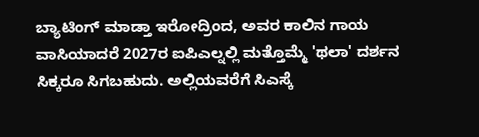ಬ್ಯಾಟಿಂಗ್ ಮಾಡ್ತಾ ಇರೋದ್ರಿಂದ, ಅವರ ಕಾಲಿನ ಗಾಯ ವಾಸಿಯಾದರೆ 2027ರ ಐಪಿಎಲ್ನಲ್ಲಿ ಮತ್ತೊಮ್ಮೆ 'ಥಲಾ' ದರ್ಶನ ಸಿಕ್ಕರೂ ಸಿಗಬಹುದು. ಅಲ್ಲಿಯವರೆಗೆ ಸಿಎಸ್ಕೆ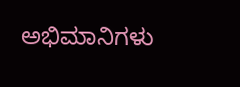ಅಭಿಮಾನಿಗಳು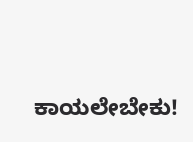ಕಾಯಲೇಬೇಕು!